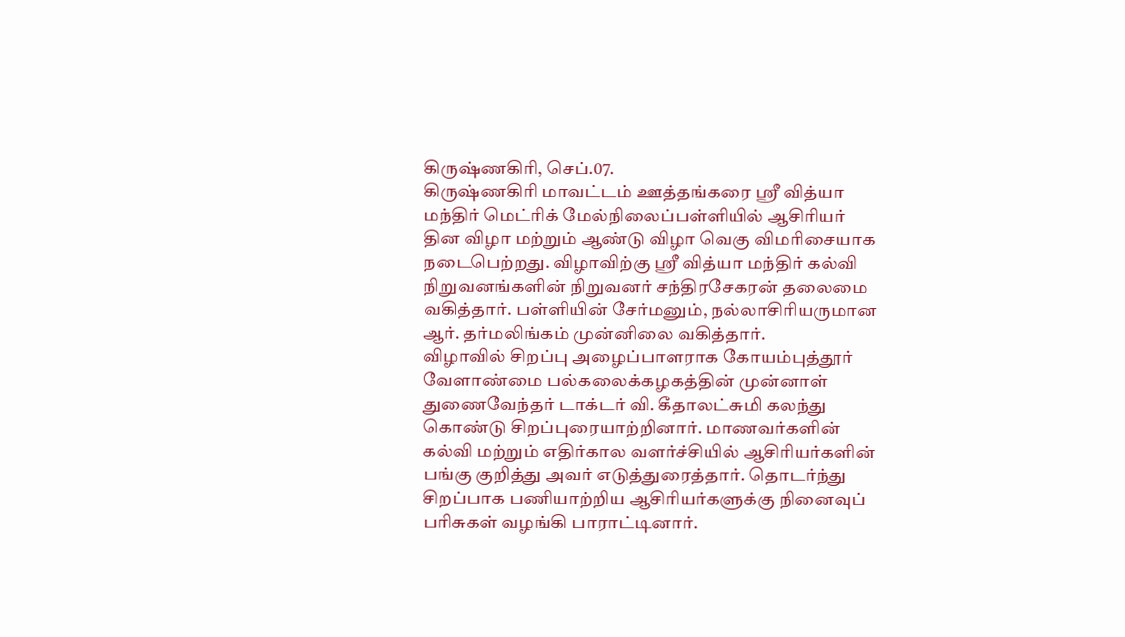கிருஷ்ணகிரி, செப்.07.
கிருஷ்ணகிரி மாவட்டம் ஊத்தங்கரை ஸ்ரீ வித்யா மந்திர் மெட்ரிக் மேல்நிலைப்பள்ளியில் ஆசிரியர் தின விழா மற்றும் ஆண்டு விழா வெகு விமரிசையாக நடைபெற்றது. விழாவிற்கு ஸ்ரீ வித்யா மந்திர் கல்வி நிறுவனங்களின் நிறுவனர் சந்திரசேகரன் தலைமை வகித்தார். பள்ளியின் சேர்மனும், நல்லாசிரியருமான ஆர். தர்மலிங்கம் முன்னிலை வகித்தார்.
விழாவில் சிறப்பு அழைப்பாளராக கோயம்புத்தூர் வேளாண்மை பல்கலைக்கழகத்தின் முன்னாள் துணைவேந்தர் டாக்டர் வி. கீதாலட்சுமி கலந்து கொண்டு சிறப்புரையாற்றினார். மாணவர்களின் கல்வி மற்றும் எதிர்கால வளர்ச்சியில் ஆசிரியர்களின் பங்கு குறித்து அவர் எடுத்துரைத்தார். தொடர்ந்து சிறப்பாக பணியாற்றிய ஆசிரியர்களுக்கு நினைவுப் பரிசுகள் வழங்கி பாராட்டினார்.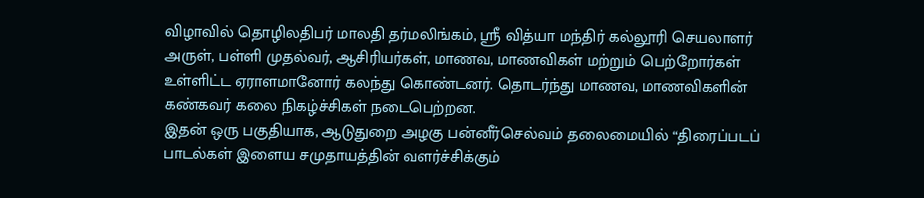விழாவில் தொழிலதிபர் மாலதி தர்மலிங்கம், ஸ்ரீ வித்யா மந்திர் கல்லூரி செயலாளர் அருள், பள்ளி முதல்வர், ஆசிரியர்கள், மாணவ, மாணவிகள் மற்றும் பெற்றோர்கள் உள்ளிட்ட ஏராளமானோர் கலந்து கொண்டனர். தொடர்ந்து மாணவ, மாணவிகளின் கண்கவர் கலை நிகழ்ச்சிகள் நடைபெற்றன.
இதன் ஒரு பகுதியாக, ஆடுதுறை அழகு பன்னீர்செல்வம் தலைமையில் “திரைப்படப் பாடல்கள் இளைய சமுதாயத்தின் வளர்ச்சிக்கும்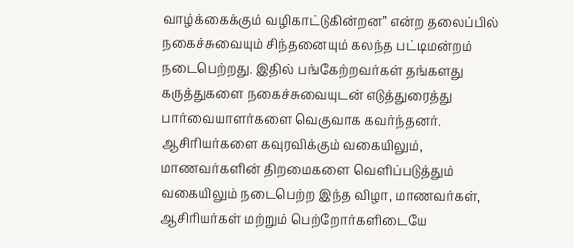வாழ்க்கைக்கும் வழிகாட்டுகின்றன” என்ற தலைப்பில் நகைச்சுவையும் சிந்தனையும் கலந்த பட்டிமன்றம் நடைபெற்றது. இதில் பங்கேற்றவர்கள் தங்களது கருத்துகளை நகைச்சுவையுடன் எடுத்துரைத்து பார்வையாளர்களை வெகுவாக கவர்ந்தனர்.
ஆசிரியர்களை கவுரவிக்கும் வகையிலும், மாணவர்களின் திறமைகளை வெளிப்படுத்தும் வகையிலும் நடைபெற்ற இந்த விழா, மாணவர்கள், ஆசிரியர்கள் மற்றும் பெற்றோர்களிடையே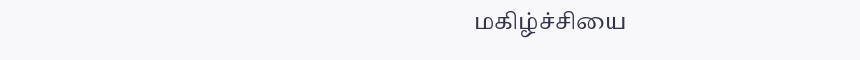மகிழ்ச்சியை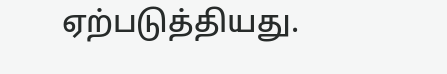ஏற்படுத்தியது.